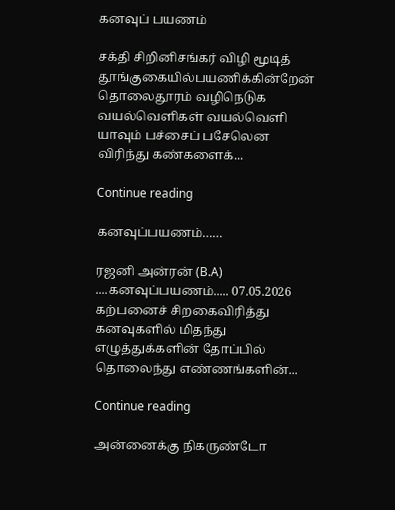கனவுப் பயணம்

சக்தி சிறினிசங்கர் விழி மூடித் தூங்குகையில்பயணிக்கின்றேன் தொலைதூரம் வழிநெடுக வயல்வெளிகள் வயல்வெளி யாவும் பச்சைப் பசேலென விரிந்து கண்களைக்...

Continue reading

கனவுப்பயணம்……

ரஜனி அன்ரன் (B.A) ....கனவுப்பயணம்..... 07.05.2026 கற்பனைச் சிறகைவிரித்து கனவுகளில் மிதந்து எழுத்துக்களின் தோப்பில் தொலைந்து எண்ணங்களின்...

Continue reading

அன்னைக்கு நிகருண்டோ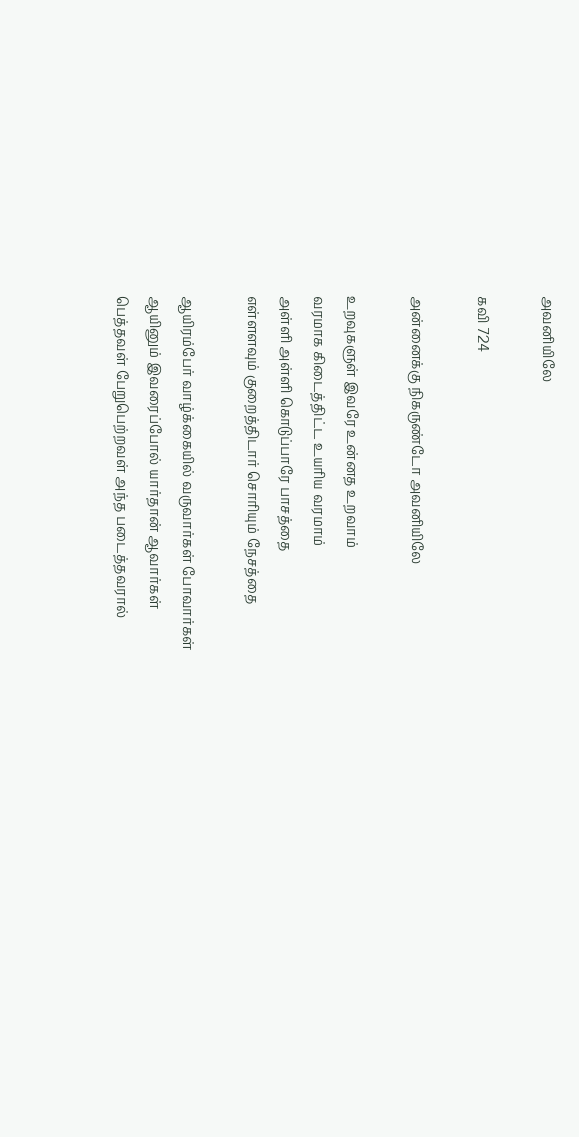அவனியிலே

கவி 724

அன்னைக்கு நிகருண்டோ அவனியிலே

உறவுகளுள் இவரே உன்னத உறவாம்
வரமாக கிடைத்திட்ட உயரிய வரமாம்
அள்ளி அள்ளி கொடுப்பாரே பாசத்தை
எள்ளளவும் குறைத்திடார் சொரியும் நேசத்தை

ஆயிரம்பேர் வாழ்க்கையில் வருவார்கள் போவார்கள்
ஆயினும் இவரைப்போல் யார்தான் ஆவார்கள்
பெத்தவள் பேறுபெற்றவள் அந்த படைத்தவரால்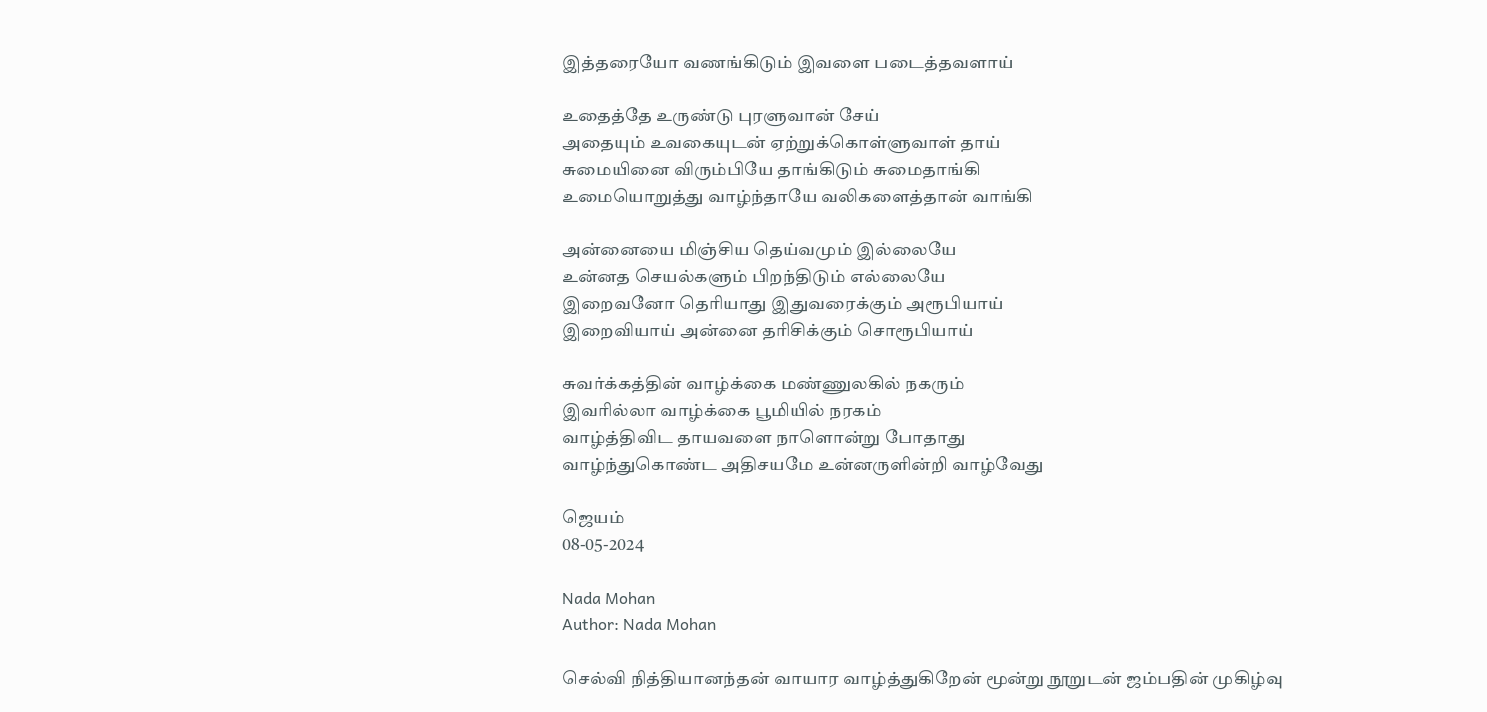இத்தரையோ வணங்கிடும் இவளை படைத்தவளாய்

உதைத்தே உருண்டு புரளுவான் சேய்
அதையும் உவகையுடன் ஏற்றுக்கொள்ளுவாள் தாய்
சுமையினை விரும்பியே தாங்கிடும் சுமைதாங்கி
உமையொறுத்து வாழ்ந்தாயே வலிகளைத்தான் வாங்கி

அன்னையை மிஞ்சிய தெய்வமும் இல்லையே
உன்னத செயல்களும் பிறந்திடும் எல்லையே
இறைவனோ தெரியாது இதுவரைக்கும் அரூபியாய்
இறைவியாய் அன்னை தரிசிக்கும் சொரூபியாய்

சுவர்க்கத்தின் வாழ்க்கை மண்ணுலகில் நகரும்
இவரில்லா வாழ்க்கை பூமியில் நரகம்
வாழ்த்திவிட தாயவளை நாளொன்று போதாது
வாழ்ந்துகொண்ட அதிசயமே உன்னருளின்றி வாழ்வேது

ஜெயம்
08-05-2024

Nada Mohan
Author: Nada Mohan

செல்வி நித்தியானந்தன் வாயார வாழ்த்துகிறேன் மூன்று நூறுடன் ஜம்பதின் முகிழ்வு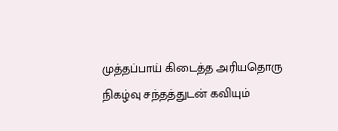முத்தப்பாய் கிடைத்த அரியதொரு நிகழ்வு சந்தத்துடன் கவியும்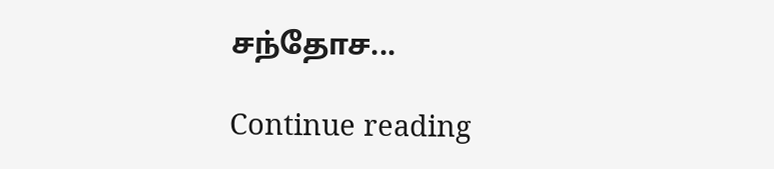சந்தோச...

Continue reading